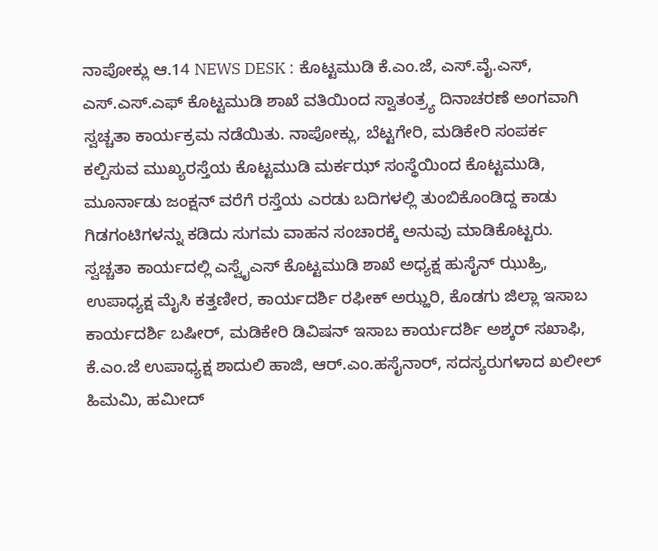ನಾಪೋಕ್ಲು ಆ.14 NEWS DESK : ಕೊಟ್ಟಮುಡಿ ಕೆ.ಎಂ.ಜೆ, ಎಸ್.ವೈ.ಎಸ್, ಎಸ್.ಎಸ್.ಎಫ್ ಕೊಟ್ಟಮುಡಿ ಶಾಖೆ ವತಿಯಿಂದ ಸ್ವಾತಂತ್ರ್ಯ ದಿನಾಚರಣೆ ಅಂಗವಾಗಿ ಸ್ವಚ್ಚತಾ ಕಾರ್ಯಕ್ರಮ ನಡೆಯಿತು. ನಾಪೋಕ್ಲು, ಬೆಟ್ಟಗೇರಿ, ಮಡಿಕೇರಿ ಸಂಪರ್ಕ ಕಲ್ಪಿಸುವ ಮುಖ್ಯರಸ್ತೆಯ ಕೊಟ್ಟಮುಡಿ ಮರ್ಕಝ್ ಸಂಸ್ಥೆಯಿಂದ ಕೊಟ್ಟಮುಡಿ, ಮೂರ್ನಾಡು ಜಂಕ್ಷನ್ ವರೆಗೆ ರಸ್ತೆಯ ಎರಡು ಬದಿಗಳಲ್ಲಿ ತುಂಬಿಕೊಂಡಿದ್ದ ಕಾಡು ಗಿಡಗಂಟಿಗಳನ್ನು ಕಡಿದು ಸುಗಮ ವಾಹನ ಸಂಚಾರಕ್ಕೆ ಅನುವು ಮಾಡಿಕೊಟ್ಟರು. ಸ್ವಚ್ಚತಾ ಕಾರ್ಯದಲ್ಲಿ ಎಸ್ವೈಎಸ್ ಕೊಟ್ಟಮುಡಿ ಶಾಖೆ ಅಧ್ಯಕ್ಷ ಹುಸೈನ್ ಝುಹ್ರಿ, ಉಪಾಧ್ಯಕ್ಷ ಮೈಸಿ ಕತ್ತಣೀರ, ಕಾರ್ಯದರ್ಶಿ ರಫೀಕ್ ಅಝ್ಹರಿ, ಕೊಡಗು ಜಿಲ್ಲಾ ಇಸಾಬ ಕಾರ್ಯದರ್ಶಿ ಬಷೀರ್, ಮಡಿಕೇರಿ ಡಿವಿಷನ್ ಇಸಾಬ ಕಾರ್ಯದರ್ಶಿ ಅಶ್ಕರ್ ಸಖಾಫಿ, ಕೆ.ಎಂ.ಜೆ ಉಪಾಧ್ಯಕ್ಷ ಶಾದುಲಿ ಹಾಜಿ, ಆರ್.ಎಂ.ಹಸೈನಾರ್, ಸದಸ್ಯರುಗಳಾದ ಖಲೀಲ್ ಹಿಮಮಿ, ಹಮೀದ್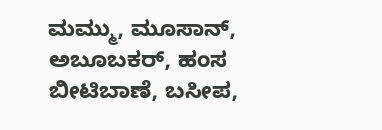ಮಮ್ಮು, ಮೂಸಾನ್, ಅಬೂಬಕರ್, ಹಂಸ ಬೀಟಿಬಾಣೆ, ಬಸೀಪ,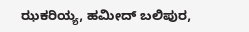ಝಕರಿಯ್ಯ, ಹಮೀದ್ ಬಲಿಪುರ,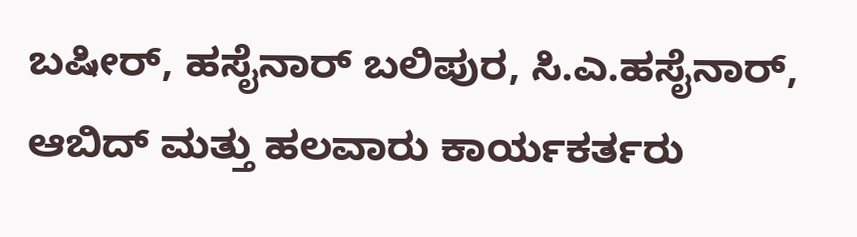ಬಷೀರ್, ಹಸೈನಾರ್ ಬಲಿಪುರ, ಸಿ.ಎ.ಹಸೈನಾರ್, ಆಬಿದ್ ಮತ್ತು ಹಲವಾರು ಕಾರ್ಯಕರ್ತರು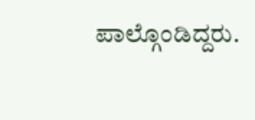ಪಾಲ್ಗೊಂಡಿದ್ದರು.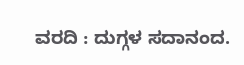ವರದಿ : ದುಗ್ಗಳ ಸದಾನಂದ.